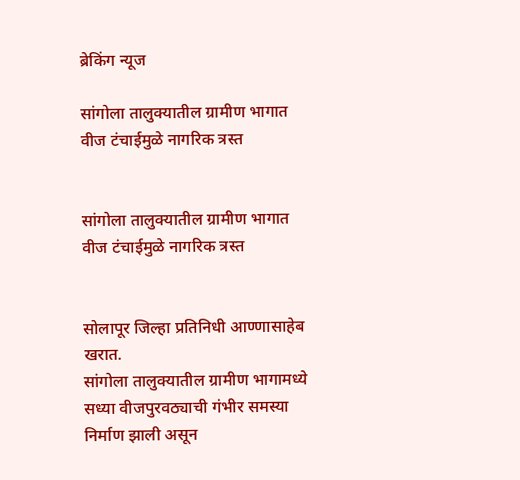ब्रेकिंग न्यूज

सांगोला तालुक्यातील ग्रामीण भागात वीज टंचाईमुळे नागरिक त्रस्त


सांगोला तालुक्यातील ग्रामीण भागात वीज टंचाईमुळे नागरिक त्रस्त


सोलापूर जिल्हा प्रतिनिधी आण्णासाहेब खरात.
सांगोला तालुक्यातील ग्रामीण भागामध्ये सध्या वीजपुरवठ्याची गंभीर समस्या निर्माण झाली असून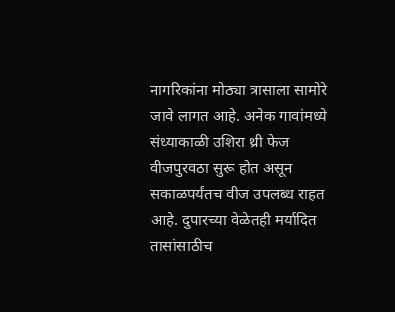नागरिकांना मोठ्या त्रासाला सामोरे जावे लागत आहे. अनेक गावांमध्ये संध्याकाळी उशिरा थ्री फेज वीजपुरवठा सुरू होत असून सकाळपर्यंतच वीज उपलब्ध राहत आहे. दुपारच्या वेळेतही मर्यादित तासांसाठीच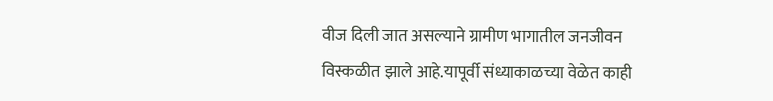वीज दिली जात असल्याने ग्रामीण भागातील जनजीवन विस्कळीत झाले आहे.यापूर्वी संध्याकाळच्या वेळेत काही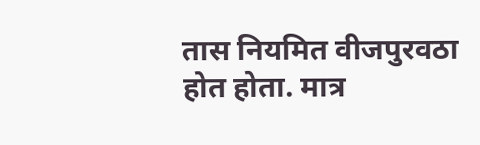तास नियमित वीजपुरवठा होत होता. मात्र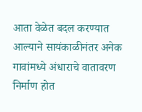आता वेळेत बदल करण्यात आल्याने सायंकाळीनंतर अनेक गावांमध्ये अंधाराचे वातावरण निर्माण होत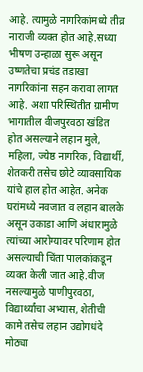आहे. त्यामुळे नागरिकांमध्ये तीव्र नाराजी व्यक्त होत आहे.सध्या भीषण उन्हाळा सुरू असून उष्णतेचा प्रचंड तडाखा नागरिकांना सहन करावा लागत आहे. अशा परिस्थितीत ग्रामीण भागातील वीजपुरवठा खंडित होत असल्याने लहान मुले, महिला, ज्येष्ठ नागरिक, विद्यार्थी, शेतकरी तसेच छोटे व्यावसायिक यांचे हाल होत आहेत. अनेक घरांमध्ये नवजात व लहान बालके असून उकाडा आणि अंधारामुळे त्यांच्या आरोग्यावर परिणाम होत असल्याची चिंता पालकांकडून व्यक्त केली जात आहे.वीज नसल्यामुळे पाणीपुरवठा, विद्यार्थ्यांचा अभ्यास, शेतीची कामे तसेच लहान उद्योगधंदे मोठ्या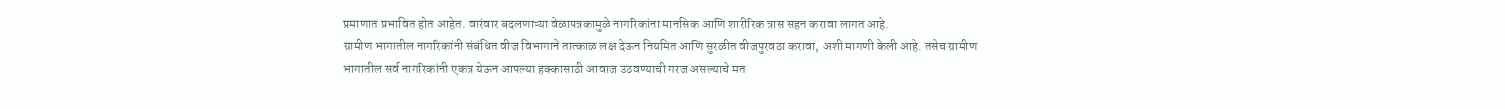प्रमाणात प्रभावित होत आहेत. वारंवार बदलणाऱ्या वेळापत्रकामुळे नागरिकांना मानसिक आणि शारीरिक त्रास सहन करावा लागत आहे.
ग्रामीण भागातील नागरिकांनी संबंधित वीज विभागाने तात्काळ लक्ष देऊन नियमित आणि सुरळीत वीजपुरवठा करावा, अशी मागणी केली आहे. तसेच ग्रामीण भागातील सर्व नागरिकांनी एकत्र येऊन आपल्या हक्कासाठी आवाज उठवण्याची गरज असल्याचे मत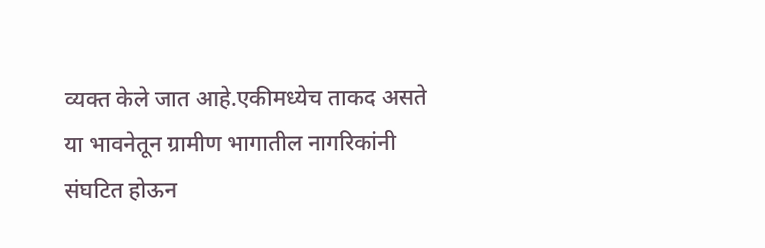व्यक्त केले जात आहे.एकीमध्येच ताकद असते या भावनेतून ग्रामीण भागातील नागरिकांनी संघटित होऊन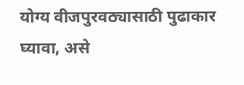योग्य वीजपुरवठ्यासाठी पुढाकार घ्यावा, असे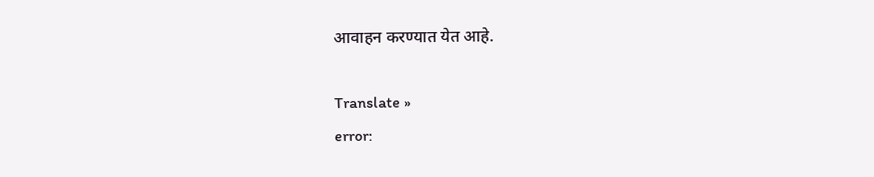आवाहन करण्यात येत आहे.

Translate »
error: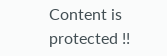Content is protected !!